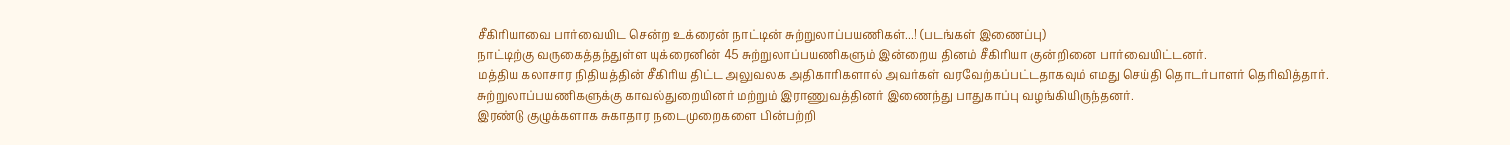சீகிரியாவை பார்வையிட சென்ற உக்ரைன் நாட்டின் சுற்றுலாப்பயணிகள்...! (படங்கள் இணைப்பு)
நாட்டிற்கு வருகைத்தந்துள்ள யுக்ரைனின் 45 சுற்றுலாப்பயணிகளும் இன்றைய தினம் சீகிரியா குன்றினை பார்வையிட்டனர்.
மத்திய கலாசார நிதியத்தின் சீகிரிய திட்ட அலுவலக அதிகாரிகளால் அவர்கள் வரவேற்கப்பட்டதாகவும் எமது செய்தி தொடர்பாளர் தெரிவித்தார்.
சுற்றுலாப்பயணிகளுக்கு காவல்துறையினர் மற்றும் இராணுவத்தினர் இணைந்து பாதுகாப்பு வழங்கியிருந்தனர்.
இரண்டு குழுக்களாக சுகாதார நடைமுறைகளை பின்பற்றி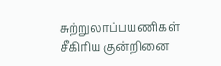சுற்றுலாப்பயணிகள் சீகிரிய குன்றினை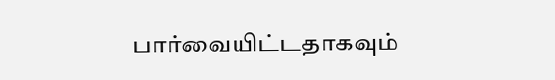பார்வையிட்டதாகவும்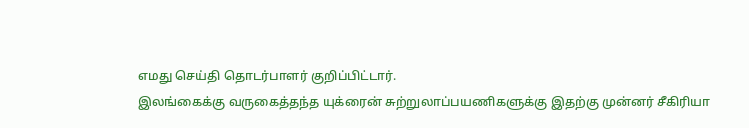எமது செய்தி தொடர்பாளர் குறிப்பிட்டார்.
இலங்கைக்கு வருகைத்தந்த யுக்ரைன் சுற்றுலாப்பயணிகளுக்கு இதற்கு முன்னர் சீகிரியா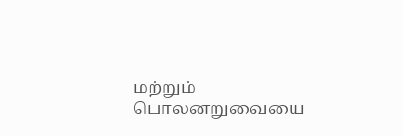மற்றும் பொலனறுவையை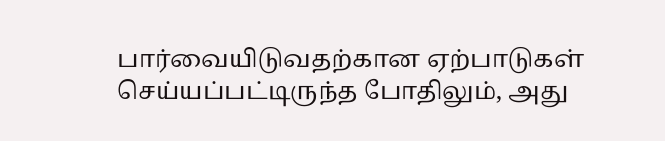பார்வையிடுவதற்கான ஏற்பாடுகள் செய்யப்பட்டிருந்த போதிலும், அது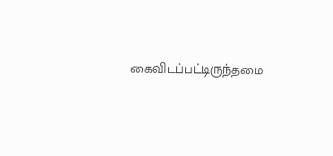கைவிடப்பட்டிருந்தமை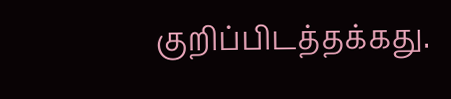குறிப்பிடத்தக்கது.